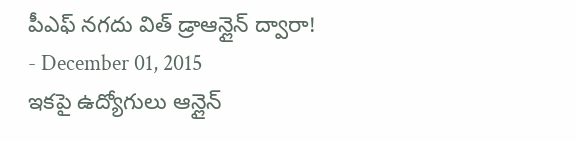పీఎఫ్ నగదు విత్ డ్రాఆన్లైన్ ద్వారా!
- December 01, 2015
ఇకపై ఉద్యోగులు ఆన్లైన్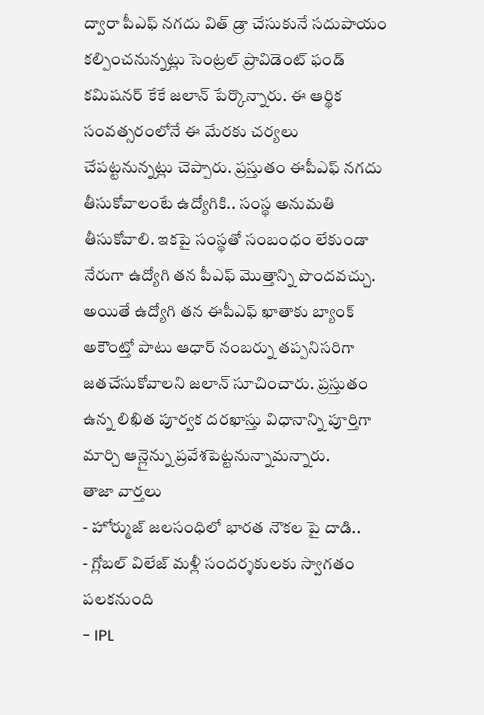ద్వారా పీఎఫ్ నగదు విత్ డ్రా చేసుకునే సదుపాయం కల్పించనున్నట్లు సెంట్రల్ ప్రావిడెంట్ ఫండ్ కమిషనర్ కేకే జలాన్ పేర్కొన్నారు. ఈ ఆర్థిక సంవత్సరంలోనే ఈ మేరకు చర్యలు చేపట్టనున్నట్లు చెప్పారు. ప్రస్తుతం ఈపీఎఫ్ నగదు తీసుకోవాలంటే ఉద్యోగికి.. సంస్థ అనుమతి తీసుకోవాలి. ఇకపై సంస్థతో సంబంధం లేకుండా నేరుగా ఉద్యోగి తన పీఎఫ్ మొత్తాన్ని పొందవచ్చు. అయితే ఉద్యోగి తన ఈపీఎఫ్ ఖాతాకు బ్యాంక్ అకౌంట్తో పాటు ఆధార్ నంబర్ను తప్పనిసరిగా జతచేసుకోవాలని జలాన్ సూచించారు. ప్రస్తుతం ఉన్న లిఖిత పూర్వక దరఖాస్తు విధానాన్ని పూర్తిగా మార్చి ఆన్లైన్ను ప్రవేశపెట్టనున్నామన్నారు.
తాజా వార్తలు
- హోర్ముజ్ జలసంధిలో భారత నౌకల పై దాడి..
- గ్లోబల్ విలేజ్ మళ్లీ సందర్శకులకు స్వాగతం పలకనుంది
- IPL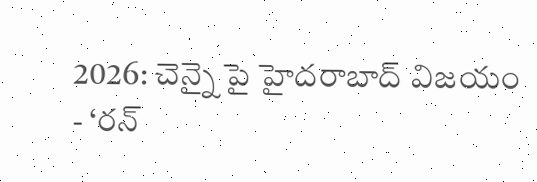2026: చెన్నై పై హైదరాబాద్ విజయం
- ‘రన్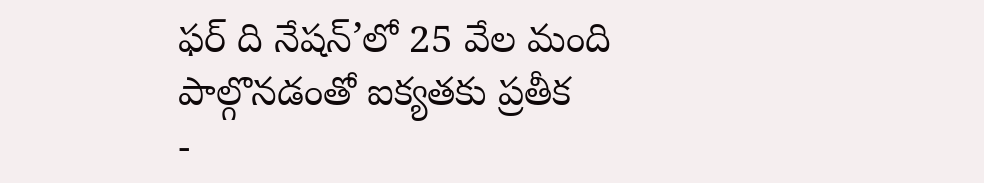ఫర్ ది నేషన్’లో 25 వేల మంది పాల్గొనడంతో ఐక్యతకు ప్రతీక
-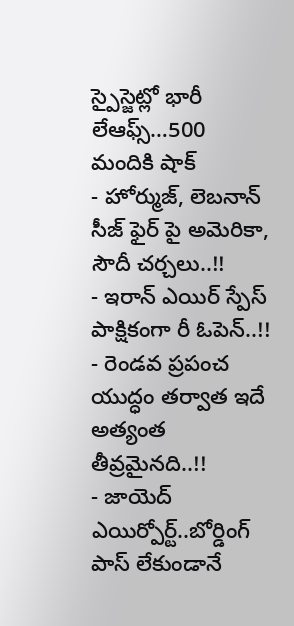స్పైస్జెట్లో భారీ లేఆఫ్స్…500 మందికి షాక్
- హోర్ముజ్, లెబనాన్ సీజ్ ఫైర్ పై అమెరికా, సౌదీ చర్చలు..!!
- ఇరాన్ ఎయిర్ స్పేస్ పాక్షికంగా రీ ఓపెన్..!!
- రెండవ ప్రపంచ యుద్ధం తర్వాత ఇదే అత్యంత తీవ్రమైనది..!!
- జాయెద్ ఎయిర్పోర్ట్..బోర్డింగ్ పాస్ లేకుండానే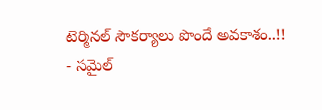టెర్మినల్ సౌకర్యాలు పొందే అవకాశం..!!
- సమైల్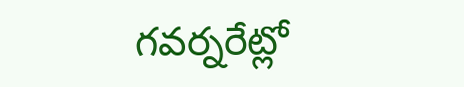గవర్నరేట్లో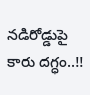నడిరోడ్డుపై కారు దగ్ధం..!!